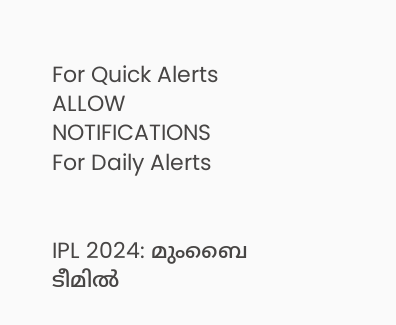For Quick Alerts
ALLOW NOTIFICATIONS
For Daily Alerts


IPL 2024: മുംബൈ ടീമില്‍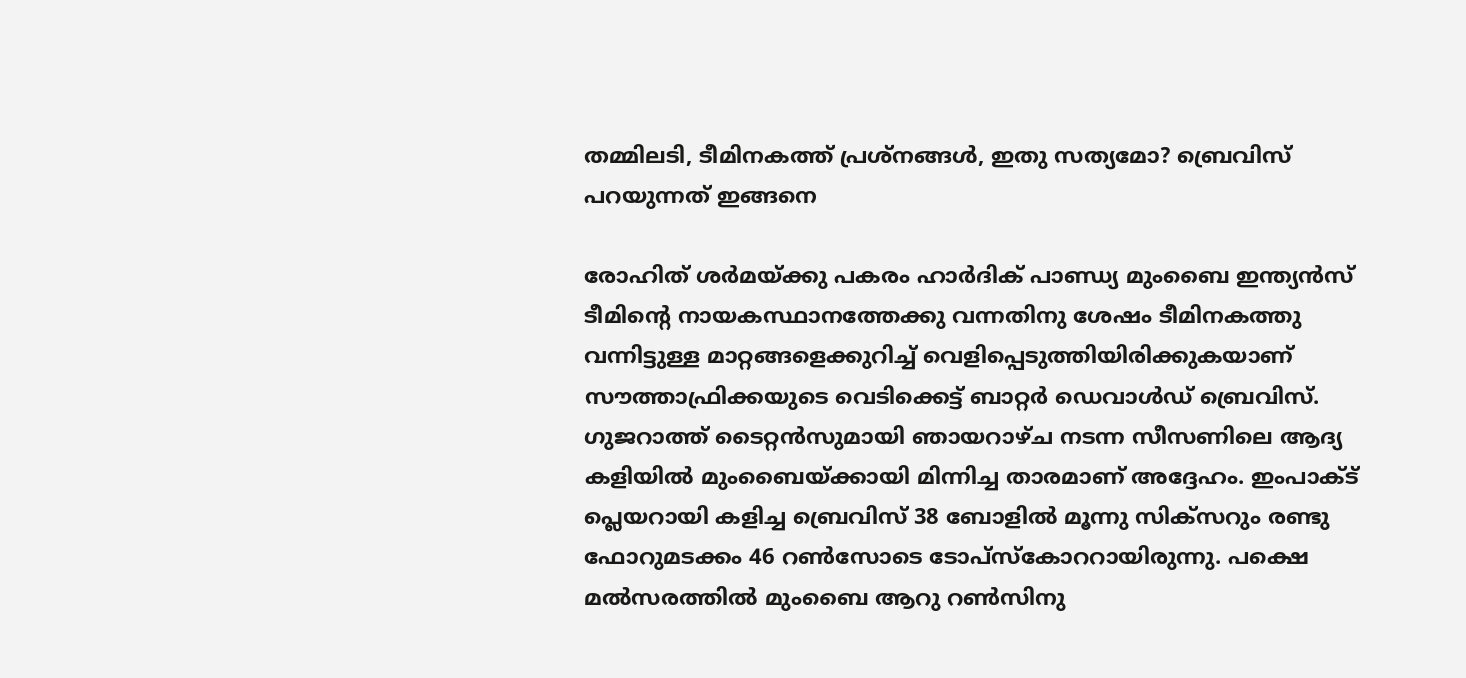തമ്മിലടി, ടീമിനകത്ത് പ്രശ്നങ്ങള്‍, ഇതു സത്യമോ? ബ്രെവിസ് പറയുന്നത് ഇങ്ങനെ

രോഹിത് ശര്‍മയ്ക്കു പകരം ഹാര്‍ദിക് പാണ്ഡ്യ മുംബൈ ഇന്ത്യന്‍സ് ടീമിന്റെ നായകസ്ഥാനത്തേക്കു വന്നതിനു ശേഷം ടീമിനകത്തു വന്നിട്ടുള്ള മാറ്റങ്ങളെക്കുറിച്ച് വെളിപ്പെടുത്തിയിരിക്കുകയാണ് സൗത്താഫ്രിക്കയുടെ വെടിക്കെട്ട് ബാറ്റര്‍ ഡെവാള്‍ഡ് ബ്രെവിസ്. ഗുജറാത്ത് ടൈറ്റന്‍സുമായി ഞായറാഴ്ച നടന്ന സീസണിലെ ആദ്യ കളിയില്‍ മുംബൈയ്ക്കായി മിന്നിച്ച താരമാണ് അദ്ദേഹം. ഇംപാക്ട് പ്ലെയറായി കളിച്ച ബ്രെവിസ് 38 ബോളില്‍ മൂന്നു സിക്‌സറും രണ്ടു ഫോറുമടക്കം 46 റണ്‍സോടെ ടോപ്‌സ്‌കോററായിരുന്നു. പക്ഷെ മല്‍സരത്തില്‍ മുംബൈ ആറു റണ്‍സിനു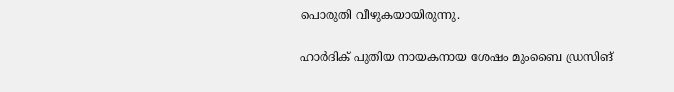പൊരുതി വീഴുകയായിരുന്നു.

ഹാര്‍ദിക് പുതിയ നായകനായ ശേഷം മുംബൈ ഡ്രസിങ്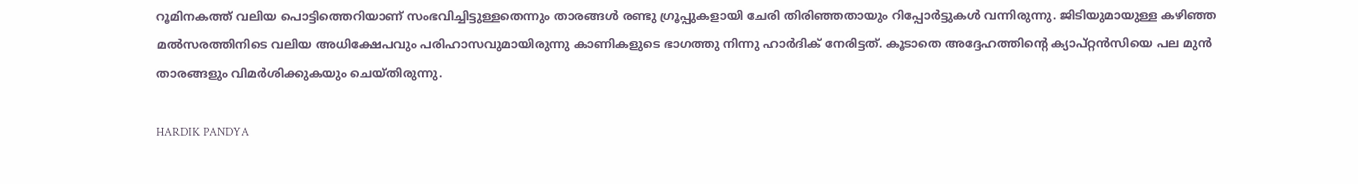റൂമിനകത്ത് വലിയ പൊട്ടിത്തെറിയാണ് സംഭവിച്ചിട്ടുള്ളതെന്നും താരങ്ങള്‍ രണ്ടു ഗ്രൂപ്പുകളായി ചേരി തിരിഞ്ഞതായും റിപ്പോര്‍ട്ടുകള്‍ വന്നിരുന്നു. ജിടിയുമായുള്ള കഴിഞ്ഞ മല്‍സരത്തിനിടെ വലിയ അധിക്ഷേപവും പരിഹാസവുമായിരുന്നു കാണികളുടെ ഭാഗത്തു നിന്നു ഹാര്‍ദിക് നേരിട്ടത്. കൂടാതെ അദ്ദേഹത്തിന്റെ ക്യാപ്റ്റന്‍സിയെ പല മുന്‍ താരങ്ങളും വിമര്‍ശിക്കുകയും ചെയ്തിരുന്നു.

HARDIK PANDYA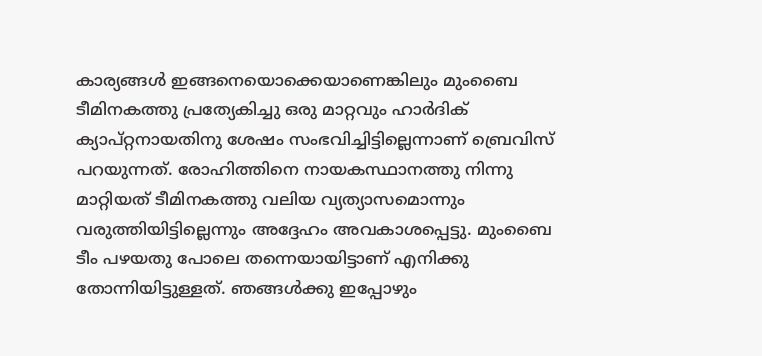കാര്യങ്ങള്‍ ഇങ്ങനെയൊക്കെയാണെങ്കിലും മുംബൈ ടീമിനകത്തു പ്രത്യേകിച്ചു ഒരു മാറ്റവും ഹാര്‍ദിക് ക്യാപ്റ്റനായതിനു ശേഷം സംഭവിച്ചിട്ടില്ലെന്നാണ് ബ്രെവിസ് പറയുന്നത്. രോഹിത്തിനെ നായകസ്ഥാനത്തു നിന്നു മാറ്റിയത് ടീമിനകത്തു വലിയ വ്യത്യാസമൊന്നും വരുത്തിയിട്ടില്ലെന്നും അദ്ദേഹം അവകാശപ്പെട്ടു. മുംബൈ ടീം പഴയതു പോലെ തന്നെയായിട്ടാണ് എനിക്കു തോന്നിയിട്ടുള്ളത്. ഞങ്ങള്‍ക്കു ഇപ്പോഴും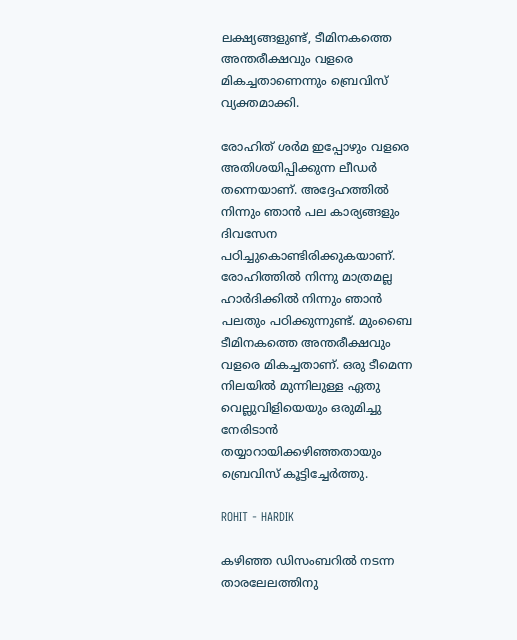ലക്ഷ്യങ്ങളുണ്ട്, ടീമിനകത്തെ അന്തരീക്ഷവും വളരെ മികച്ചതാണെന്നും ബ്രെവിസ് വ്യക്തമാക്കി.

രോഹിത് ശര്‍മ ഇപ്പോഴും വളരെ അതിശയിപ്പിക്കുന്ന ലീഡര്‍ തന്നെയാണ്. അദ്ദേഹത്തില്‍ നിന്നും ഞാന്‍ പല കാര്യങ്ങളും ദിവസേന പഠിച്ചുകൊണ്ടിരിക്കുകയാണ്. രോഹിത്തില്‍ നിന്നു മാത്രമല്ല ഹാര്‍ദിക്കില്‍ നിന്നും ഞാന്‍ പലതും പഠിക്കുന്നുണ്ട്. മുംബൈ ടീമിനകത്തെ അന്തരീക്ഷവും വളരെ മികച്ചതാണ്. ഒരു ടീമെന്ന നിലയില്‍ മുന്നിലുള്ള ഏതു വെല്ലുവിളിയെയും ഒരുമിച്ചു നേരിടാന്‍ തയ്യാറായിക്കഴിഞ്ഞതായും ബ്രെവിസ് കൂട്ടിച്ചേര്‍ത്തു.

ROHIT - HARDIK

കഴിഞ്ഞ ഡിസംബറില്‍ നടന്ന താരലേലത്തിനു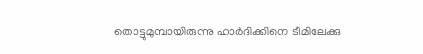തൊട്ടുമുമ്പായിരുന്നു ഹാര്‍ദിക്കിനെ ടീമിലേക്കു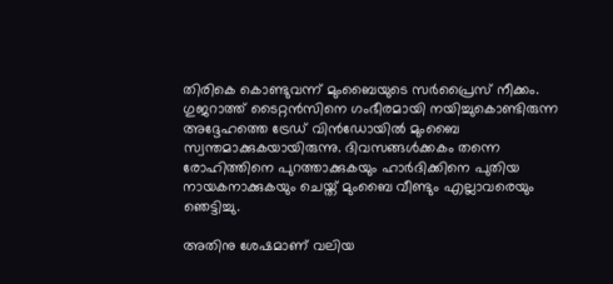തിരികെ കൊണ്ടുവന്ന് മുംബൈയുടെ സര്‍പ്രൈസ് നീക്കം. ഗുജറാത്ത് ടൈറ്റന്‍സിനെ ഗംഭീരമായി നയിച്ചുകൊണ്ടിരുന്ന അദ്ദേഹത്തെ ട്രേഡ് വിന്‍ഡോയില്‍ മുംബൈ സ്വന്തമാക്കുകയായിരുന്നു. ദിവസങ്ങള്‍ക്കകം തന്നെ രോഹിത്തിനെ പുറത്താക്കുകയും ഹാര്‍ദിക്കിനെ പുതിയ നായകനാക്കുകയും ചെയ്ത് മുംബൈ വീണ്ടും എല്ലാവരെയും ഞെട്ടിച്ചു.

അതിനു ശേഷമാണ് വലിയ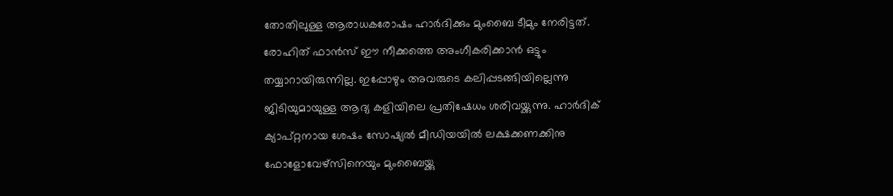തോതിലുള്ള ആരാധകരോഷം ഹാര്‍ദിക്കും മുംബൈ ടീമും നേരിട്ടത്. രോഹിത് ഫാന്‍സ് ഈ നീക്കത്തെ അംഗീകരിക്കാന്‍ ഒട്ടും തയ്യാറായിരുന്നില്ല. ഇപ്പോഴും അവരുടെ കലിപ്പടങ്ങിയില്ലെന്നു ജിടിയുമായുള്ള ആദ്യ കളിയിലെ പ്രതിഷേധം ശരിവയ്ക്കുന്നു. ഹാര്‍ദിക് ക്യാപ്റ്റനായ ശേഷം സോഷ്യല്‍ മീഡിയയില്‍ ലക്ഷക്കണക്കിനു ഫോളോവേഴ്‌സിനെയും മുംബൈയ്ക്കു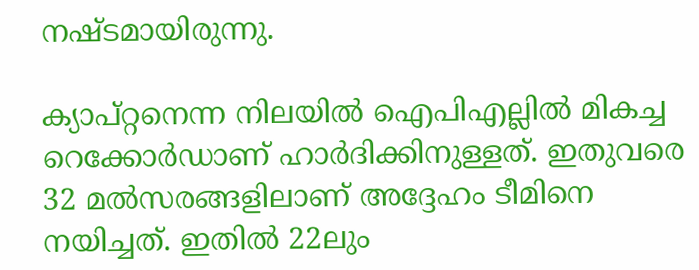നഷ്ടമായിരുന്നു.

ക്യാപ്റ്റനെന്ന നിലയില്‍ ഐപിഎല്ലില്‍ മികച്ച റെക്കോര്‍ഡാണ് ഹാര്‍ദിക്കിനുള്ളത്. ഇതുവരെ 32 മല്‍സരങ്ങളിലാണ് അദ്ദേഹം ടീമിനെ നയിച്ചത്. ഇതില്‍ 22ലും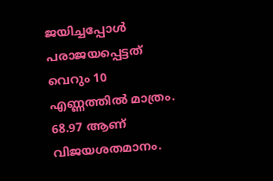ജയിച്ചപ്പോള്‍ പരാജയപ്പെട്ടത് വെറും 10 എണ്ണത്തില്‍ മാത്രം. 68.97 ആണ് വിജയശതമാനം.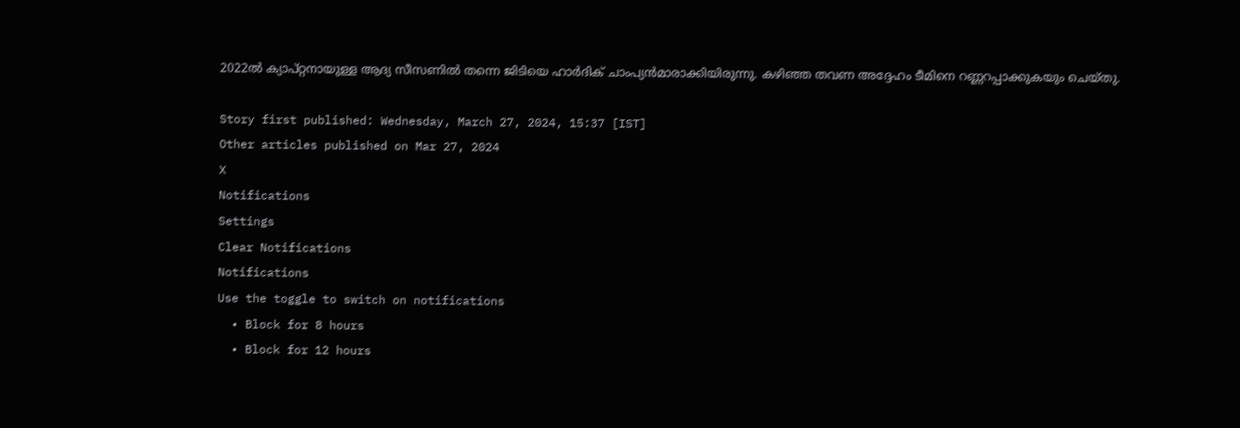2022ല്‍ ക്യാപ്റ്റനായുള്ള ആദ്യ സീസണില്‍ തന്നെ ജിടിയെ ഹാര്‍ദിക് ചാംപ്യന്‍മാരാക്കിയിരുന്നു. കഴിഞ്ഞ തവണ അദ്ദേഹം ടീമിനെ റണ്ണറപ്പാക്കുകയും ചെയ്തു.

Story first published: Wednesday, March 27, 2024, 15:37 [IST]
Other articles published on Mar 27, 2024
X
Notifications
Settings
Clear Notifications
Notifications
Use the toggle to switch on notifications
  • Block for 8 hours
  • Block for 12 hours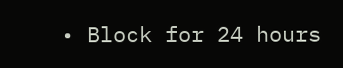• Block for 24 hours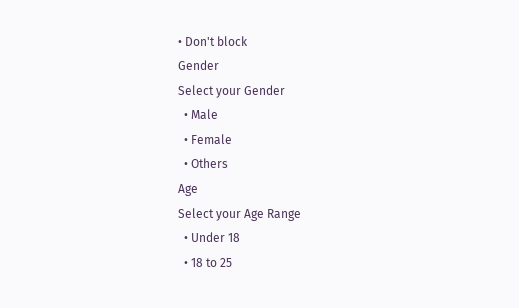• Don't block
Gender
Select your Gender
  • Male
  • Female
  • Others
Age
Select your Age Range
  • Under 18
  • 18 to 25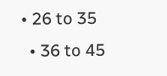• 26 to 35
  • 36 to 45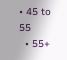• 45 to 55
  • 55+